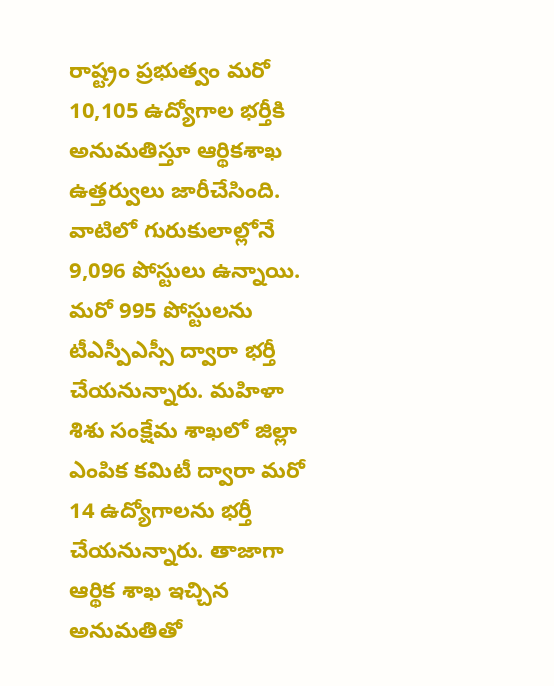రాష్ట్రం ప్రభుత్వం మరో 10,105 ఉద్యోగాల భర్తీకి అనుమతిస్తూ ఆర్థికశాఖ ఉత్తర్వులు జారీచేసింది. వాటిలో గురుకులాల్లోనే 9,096 పోస్టులు ఉన్నాయి. మరో 995 పోస్టులను టీఎస్పీఎస్సీ ద్వారా భర్తీ చేయనున్నారు. మహిళా శిశు సంక్షేమ శాఖలో జిల్లా ఎంపిక కమిటీ ద్వారా మరో 14 ఉద్యోగాలను భర్తీ చేయనున్నారు. తాజాగా ఆర్థిక శాఖ ఇచ్చిన అనుమతితో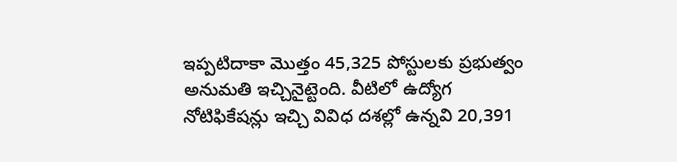ఇప్పటిదాకా మొత్తం 45,325 పోస్టులకు ప్రభుత్వం అనుమతి ఇచ్చినైట్టెంది. వీటిలో ఉద్యోగ నోటిఫికేషన్లు ఇచ్చి వివిధ దశల్లో ఉన్నవి 20,391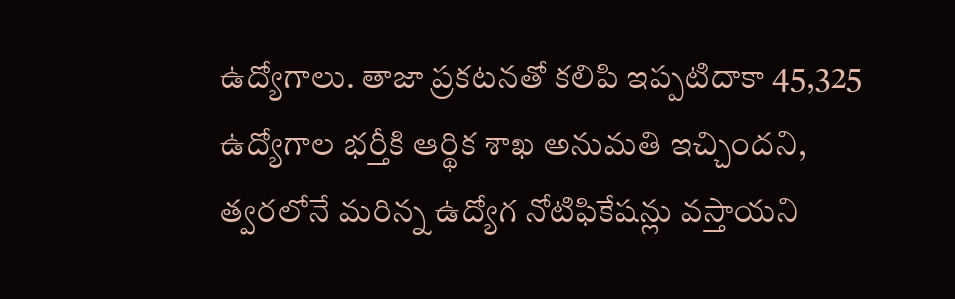ఉద్యోగాలు. తాజా ప్రకటనతో కలిపి ఇప్పటిదాకా 45,325 ఉద్యోగాల భర్తీకి ఆర్థిక శాఖ అనుమతి ఇచ్చిందని, త్వరలోనే మరిన్న ఉద్యోగ నోటిఫికేషన్లు వస్తాయని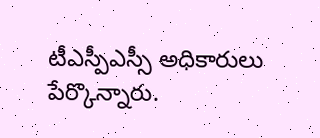టీఎస్పీఎస్సీ అధికారులు పేర్కొన్నారు.